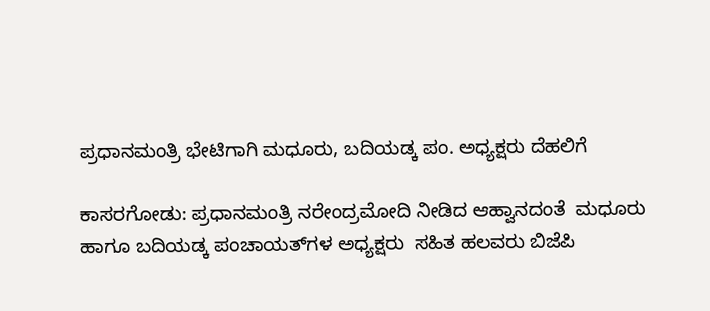ಪ್ರಧಾನಮಂತ್ರಿ ಭೇಟಿಗಾಗಿ ಮಧೂರು, ಬದಿಯಡ್ಕ ಪಂ. ಅಧ್ಯಕ್ಷರು ದೆಹಲಿಗೆ

ಕಾಸರಗೋಡು: ಪ್ರಧಾನಮಂತ್ರಿ ನರೇಂದ್ರಮೋದಿ ನೀಡಿದ ಆಹ್ವಾನದಂತೆ  ಮಧೂರು  ಹಾಗೂ ಬದಿಯಡ್ಕ ಪಂಚಾಯತ್‌ಗಳ ಅಧ್ಯಕ್ಷರು  ಸಹಿತ ಹಲವರು ಬಿಜೆಪಿ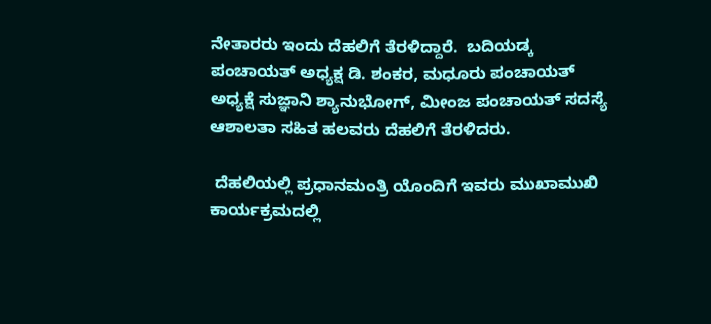ನೇತಾರರು ಇಂದು ದೆಹಲಿಗೆ ತೆರಳಿದ್ದಾರೆ.  ಬದಿಯಡ್ಕ ಪಂಚಾಯತ್ ಅಧ್ಯಕ್ಷ ಡಿ. ಶಂಕರ, ಮಧೂರು ಪಂಚಾಯತ್ ಅಧ್ಯಕ್ಷೆ ಸುಜ್ಞಾನಿ ಶ್ಯಾನುಭೋಗ್, ಮೀಂಜ ಪಂಚಾಯತ್ ಸದಸ್ಯೆ ಆಶಾಲತಾ ಸಹಿತ ಹಲವರು ದೆಹಲಿಗೆ ತೆರಳಿದರು.

 ದೆಹಲಿಯಲ್ಲಿ ಪ್ರಧಾನಮಂತ್ರಿ ಯೊಂದಿಗೆ ಇವರು ಮುಖಾಮುಖಿ ಕಾರ್ಯಕ್ರಮದಲ್ಲಿ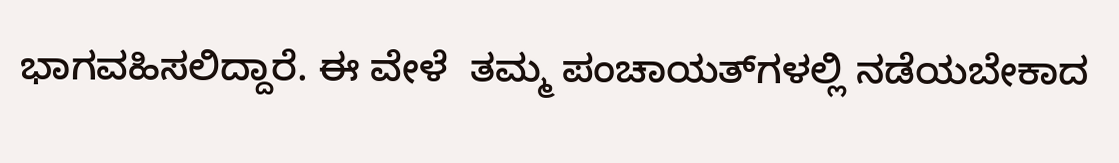ಭಾಗವಹಿಸಲಿದ್ದಾರೆ. ಈ ವೇಳೆ  ತಮ್ಮ ಪಂಚಾಯತ್‌ಗಳಲ್ಲಿ ನಡೆಯಬೇಕಾದ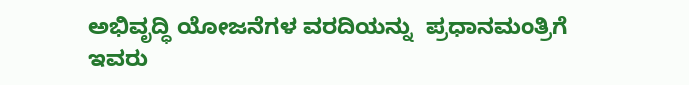ಅಭಿವೃದ್ಧಿ ಯೋಜನೆಗಳ ವರದಿಯನ್ನು  ಪ್ರಧಾನಮಂತ್ರಿಗೆ ಇವರು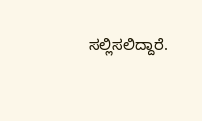ಸಲ್ಲಿಸಲಿದ್ದಾರೆ.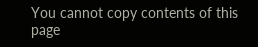You cannot copy contents of this page